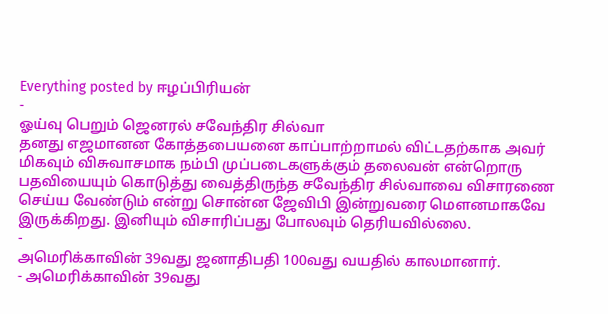Everything posted by ஈழப்பிரியன்
-
ஓய்வு பெறும் ஜெனரல் சவேந்திர சில்வா
தனது எஜமானன கோத்தபையனை காப்பாற்றாமல் விட்டதற்காக அவர் மிகவும் விசுவாசமாக நம்பி முப்படைகளுக்கும் தலைவன் என்றொரு பதவியையும் கொடுத்து வைத்திருந்த சவேந்திர சில்வாவை விசாரணை செய்ய வேண்டும் என்று சொன்ன ஜேவிபி இன்றுவரை மெளனமாகவே இருக்கிறது. இனியும் விசாரிப்பது போலவும் தெரியவில்லை.
-
அமெரிக்காவின் 39வது ஜனாதிபதி 100வது வயதில் காலமானார்.
- அமெரிக்காவின் 39வது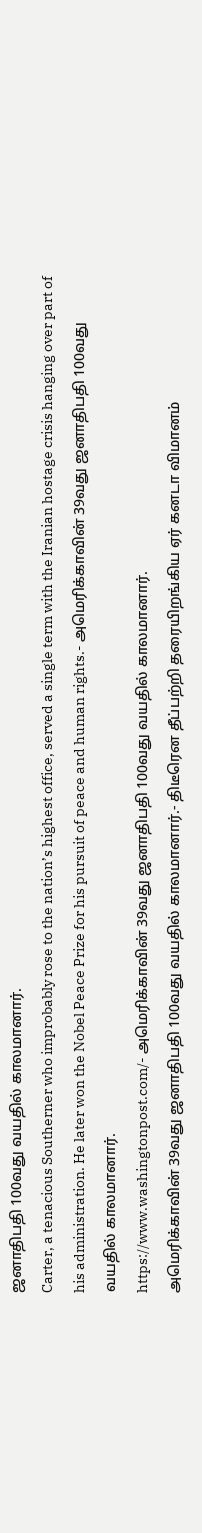ஜனாதிபதி 100வது வயதில் காலமானார்.
Carter, a tenacious Southerner who improbably rose to the nation’s highest office, served a single term with the Iranian hostage crisis hanging over part of his administration. He later won the Nobel Peace Prize for his pursuit of peace and human rights.- அமெரிக்காவின் 39வது ஜனாதிபதி 100வது வயதில் காலமானார்.
https://www.washingtonpost.com/- அமெரிக்காவின் 39வது ஜனாதிபதி 100வது வயதில் காலமானார்.
அமெரிக்காவின் 39வது ஜனாதிபதி 100வது வயதில் காலமானார்.- திடீரென தீப்பற்றி தரையிறங்கிய ஏர் கனடா விமானம்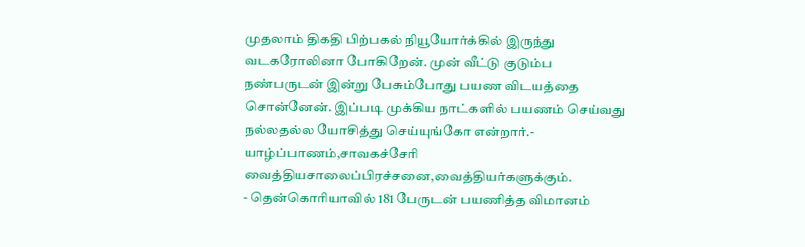முதலாம் திகதி பிற்பகல் நியூயோர்க்கில் இருந்து வடகரோலினா போகிறேன். முன் வீட்டு குடும்ப நண்பருடன் இன்று பேசும்போது பயண விடயத்தை சொன்னேன். இப்படி முக்கிய நாட்களில் பயணம் செய்வது நல்லதல்ல யோசித்து செய்யுங்கோ என்றார்.- யாழ்ப்பாணம்,சாவகச்சேரி வைத்தியசாலைப்பிரச்சனை,வைத்தியர்களுக்கும்.
- தென்கொரியாவில் 181 பேருடன் பயணித்த விமானம்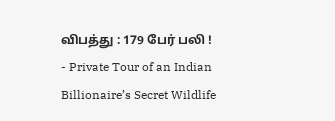விபத்து : 179 பேர் பலி !
- Private Tour of an Indian Billionaire’s Secret Wildlife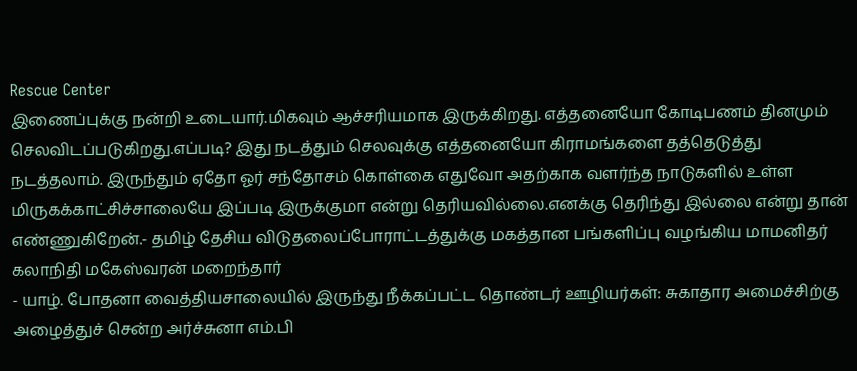Rescue Center
இணைப்புக்கு நன்றி உடையார்.மிகவும் ஆச்சரியமாக இருக்கிறது. எத்தனையோ கோடிபணம் தினமும் செலவிடப்படுகிறது.எப்படி? இது நடத்தும் செலவுக்கு எத்தனையோ கிராமங்களை தத்தெடுத்து நடத்தலாம். இருந்தும் ஏதோ ஓர் சந்தோசம் கொள்கை எதுவோ அதற்காக வளர்ந்த நாடுகளில் உள்ள மிருகக்காட்சிச்சாலையே இப்படி இருக்குமா என்று தெரியவில்லை.எனக்கு தெரிந்து இல்லை என்று தான் எண்ணுகிறேன்.- தமிழ் தேசிய விடுதலைப்போராட்டத்துக்கு மகத்தான பங்களிப்பு வழங்கிய மாமனிதர் கலாநிதி மகேஸ்வரன் மறைந்தார்
- யாழ். போதனா வைத்தியசாலையில் இருந்து நீக்கப்பட்ட தொண்டர் ஊழியர்கள்: சுகாதார அமைச்சிற்கு அழைத்துச் சென்ற அர்ச்சுனா எம்.பி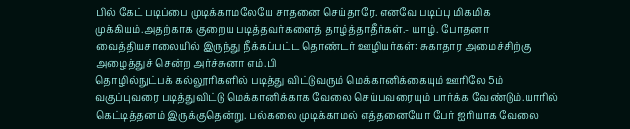பில் கேட் படிப்பை முடிக்காமலேயே சாதனை செய்தாரே. எனவே படிப்பு மிகமிக முக்கியம்.அதற்காக குறைய படித்தவர்களைத் தாழ்த்தாதீர்கள்.- யாழ். போதனா வைத்தியசாலையில் இருந்து நீக்கப்பட்ட தொண்டர் ஊழியர்கள்: சுகாதார அமைச்சிற்கு அழைத்துச் சென்ற அர்ச்சுனா எம்.பி
தொழில்நுட்பக் கல்லூரிகளில் படித்து விட்டுவரும் மெக்கானிக்கையும் ஊரிலே 5ம் வகுப்புவரை படித்துவிட்டு மெக்கானிக்காக வேலை செய்பவரையும் பார்க்க வேண்டும்.யாரில் கெட்டித்தனம் இருக்குதென்று. பல்கலை முடிக்காமல் எத்தனையோ பேர் ஐரியாக வேலை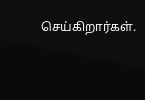செய்கிறார்கள்.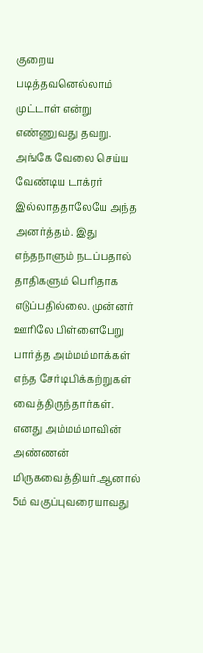குறைய படித்தவனெல்லாம் முட்டாள் என்று எண்ணுவது தவறு. அங்கே வேலை செய்ய வேண்டிய டாக்ரர் இல்லாததாலேயே அந்த அனர்த்தம். இது எந்தநாளும் நடப்பதால் தாதிகளும் பெரிதாக எடுப்பதில்லை. முன்னர் ஊரிலே பிள்ளைபேறு பார்த்த அம்மம்மாக்கள் எந்த சேர்டிபிக்கற்றுகள் வைத்திருந்தார்கள். எனது அம்மம்மாவின் அண்ணன் மிருகவைத்தியர்.ஆனால் 5ம் வகுப்புவரையாவது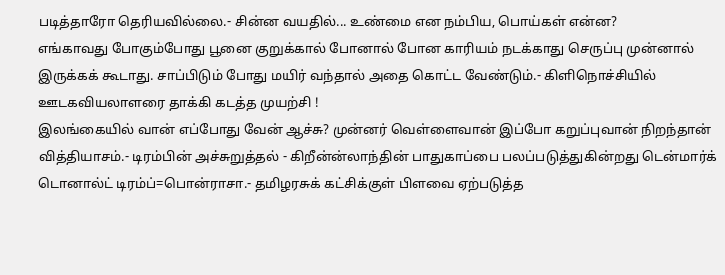படித்தாரோ தெரியவில்லை.- சின்ன வயதில்... உண்மை என நம்பிய, பொய்கள் என்ன?
எங்காவது போகும்போது பூனை குறுக்கால் போனால் போன காரியம் நடக்காது செருப்பு முன்னால் இருக்கக் கூடாது. சாப்பிடும் போது மயிர் வந்தால் அதை கொட்ட வேண்டும்.- கிளிநொச்சியில் ஊடகவியலாளரை தாக்கி கடத்த முயற்சி !
இலங்கையில் வான் எப்போது வேன் ஆச்சு? முன்னர் வெள்ளைவான் இப்போ கறுப்புவான் நிறந்தான் வித்தியாசம்.- டிரம்பின் அச்சுறுத்தல் - கிறீன்ன்லாந்தின் பாதுகாப்பை பலப்படுத்துகின்றது டென்மார்க்
டொனால்ட் டிரம்ப்=பொன்ராசா.- தமிழரசுக் கட்சிக்குள் பிளவை ஏற்படுத்த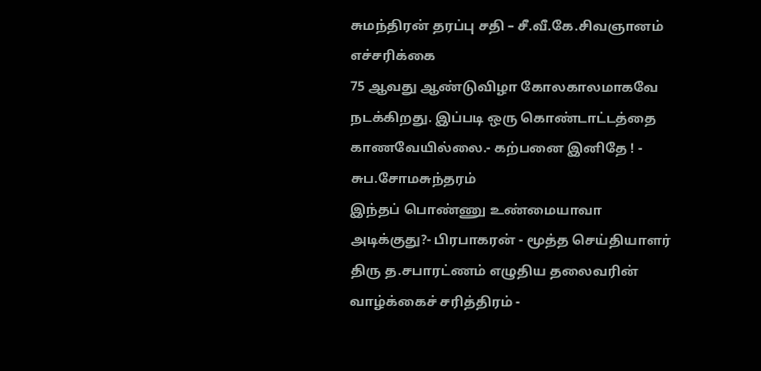சுமந்திரன் தரப்பு சதி – சீ.வீ.கே.சிவஞானம் எச்சரிக்கை
75 ஆவது ஆண்டுவிழா கோலகாலமாகவே நடக்கிறது. இப்படி ஒரு கொண்டாட்டத்தை காணவேயில்லை.- கற்பனை இனிதே ! - சுப.சோமசுந்தரம்
இந்தப் பொண்ணு உண்மையாவா அடிக்குது?- பிரபாகரன் - மூத்த செய்தியாளர் திரு த.சபாரட்ணம் எழுதிய தலைவரின் வாழ்க்கைச் சரித்திரம் -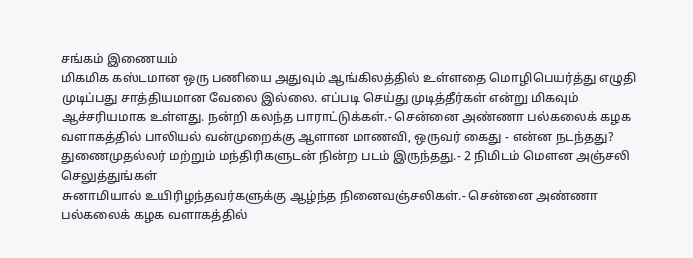சங்கம் இணையம்
மிகமிக கஸ்டமான ஒரு பணியை அதுவும் ஆங்கிலத்தில் உள்ளதை மொழிபெயர்த்து எழுதி முடிப்பது சாத்தியமான வேலை இல்லை. எப்படி செய்து முடித்தீர்கள் என்று மிகவும் ஆச்சரியமாக உள்ளது. நன்றி கலந்த பாராட்டுக்கள்.- சென்னை அண்ணா பல்கலைக் கழக வளாகத்தில் பாலியல் வன்முறைக்கு ஆளான மாணவி, ஒருவர் கைது - என்ன நடந்தது?
துணைமுதல்லர் மற்றும் மந்திரிகளுடன் நின்ற படம் இருந்தது.- 2 நிமிடம் மௌன அஞ்சலி செலுத்துங்கள்
சுனாமியால் உயிரிழந்தவர்களுக்கு ஆழ்ந்த நினைவஞ்சலிகள்.- சென்னை அண்ணா பல்கலைக் கழக வளாகத்தில்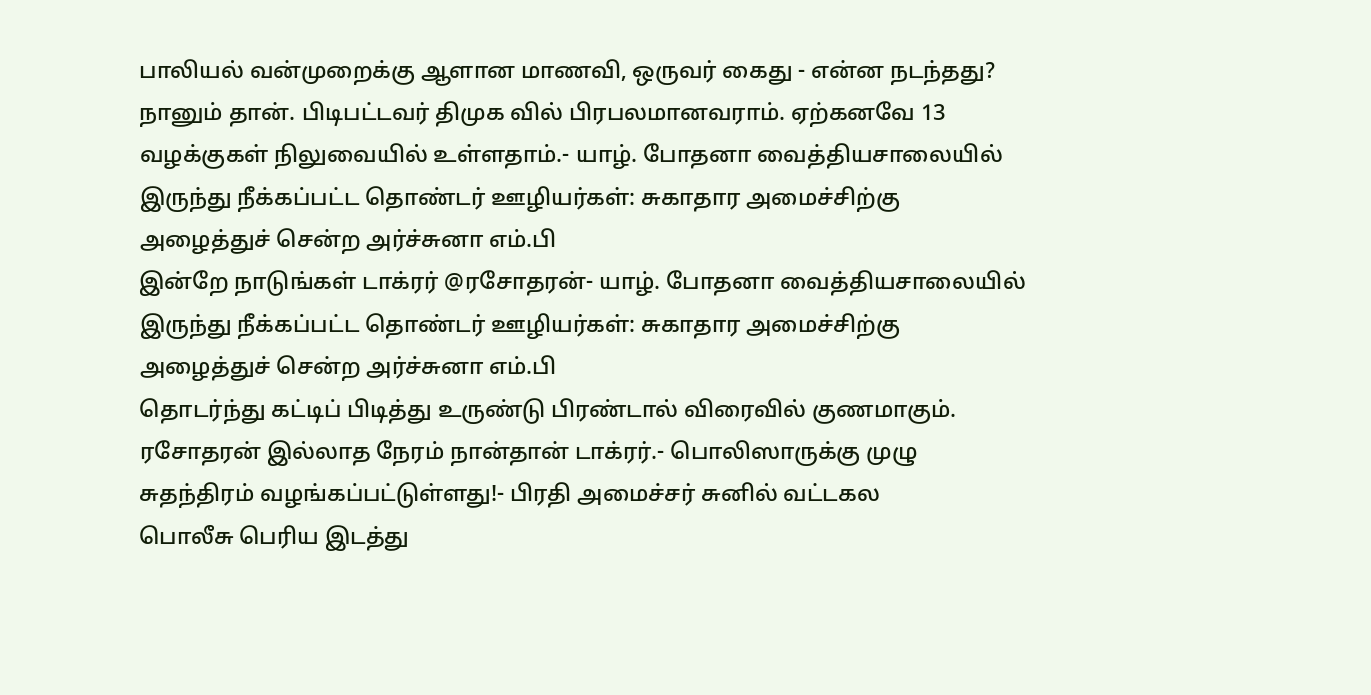பாலியல் வன்முறைக்கு ஆளான மாணவி, ஒருவர் கைது - என்ன நடந்தது?
நானும் தான். பிடிபட்டவர் திமுக வில் பிரபலமானவராம். ஏற்கனவே 13 வழக்குகள் நிலுவையில் உள்ளதாம்.- யாழ். போதனா வைத்தியசாலையில் இருந்து நீக்கப்பட்ட தொண்டர் ஊழியர்கள்: சுகாதார அமைச்சிற்கு அழைத்துச் சென்ற அர்ச்சுனா எம்.பி
இன்றே நாடுங்கள் டாக்ரர் @ரசோதரன்- யாழ். போதனா வைத்தியசாலையில் இருந்து நீக்கப்பட்ட தொண்டர் ஊழியர்கள்: சுகாதார அமைச்சிற்கு அழைத்துச் சென்ற அர்ச்சுனா எம்.பி
தொடர்ந்து கட்டிப் பிடித்து உருண்டு பிரண்டால் விரைவில் குணமாகும். ரசோதரன் இல்லாத நேரம் நான்தான் டாக்ரர்.- பொலிஸாருக்கு முழு சுதந்திரம் வழங்கப்பட்டுள்ளது!- பிரதி அமைச்சர் சுனில் வட்டகல
பொலீசு பெரிய இடத்து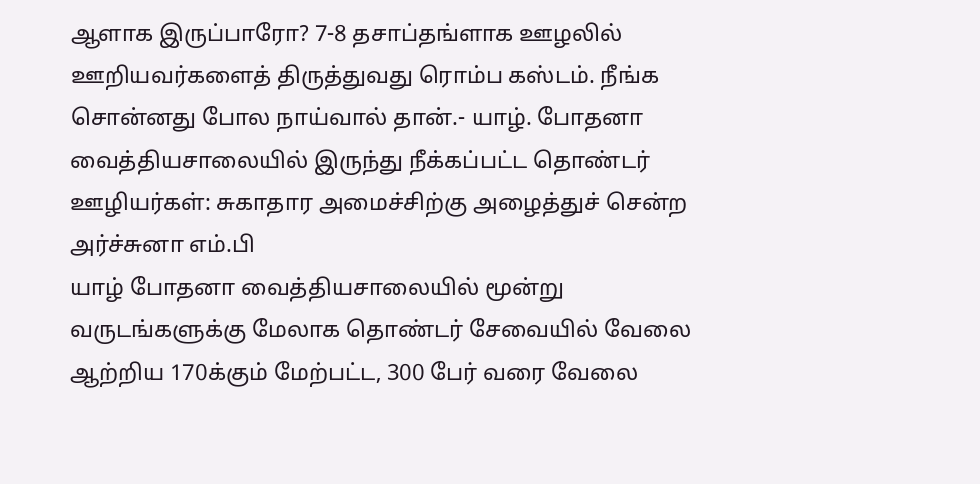ஆளாக இருப்பாரோ? 7-8 தசாப்தங்ளாக ஊழலில் ஊறியவர்களைத் திருத்துவது ரொம்ப கஸ்டம். நீங்க சொன்னது போல நாய்வால் தான்.- யாழ். போதனா வைத்தியசாலையில் இருந்து நீக்கப்பட்ட தொண்டர் ஊழியர்கள்: சுகாதார அமைச்சிற்கு அழைத்துச் சென்ற அர்ச்சுனா எம்.பி
யாழ் போதனா வைத்தியசாலையில் மூன்று வருடங்களுக்கு மேலாக தொண்டர் சேவையில் வேலை ஆற்றிய 170க்கும் மேற்பட்ட, 300 பேர் வரை வேலை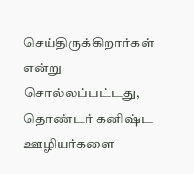செய்திருக்கிறார்கள் என்று சொல்லப்பட்டது, தொண்டர் கனிஷ்ட ஊழியர்களை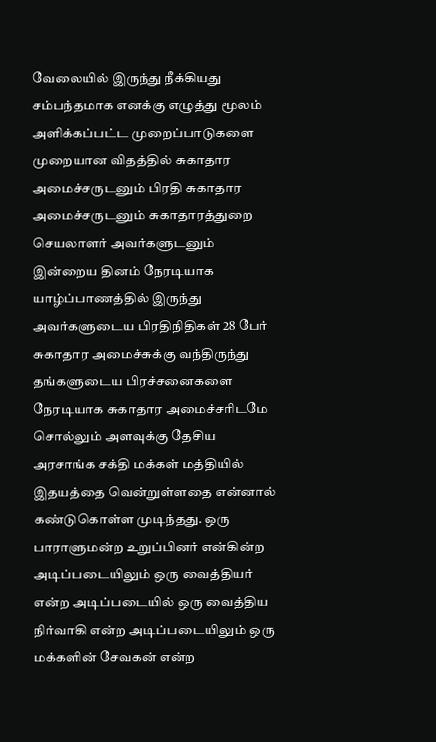வேலையில் இருந்து நீக்கியது சம்பந்தமாக எனக்கு எழுத்து மூலம் அளிக்கப்பட்ட முறைப்பாடுகளை முறையான விதத்தில் சுகாதார அமைச்சருடனும் பிரதி சுகாதார அமைச்சருடனும் சுகாதாரத்துறை செயலாளர் அவர்களுடனும் இன்றைய தினம் நேரடியாக யாழ்ப்பாணத்தில் இருந்து அவர்களுடைய பிரதிநிதிகள் 28 பேர் சுகாதார அமைச்சுக்கு வந்திருந்து தங்களுடைய பிரச்சனைகளை நேரடியாக சுகாதார அமைச்சரிடமே சொல்லும் அளவுக்கு தேசிய அரசாங்க சக்தி மக்கள் மத்தியில் இதயத்தை வென்றுள்ளதை என்னால் கண்டுகொள்ள முடிந்தது. ஒரு பாராளுமன்ற உறுப்பினர் என்கின்ற அடிப்படையிலும் ஒரு வைத்தியர் என்ற அடிப்படையில் ஒரு வைத்திய நிர்வாகி என்ற அடிப்படையிலும் ஒரு மக்களின் சேவகன் என்ற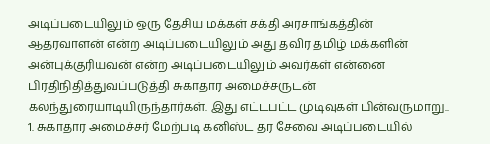அடிப்படையிலும் ஒரு தேசிய மக்கள் சக்தி அரசாங்கத்தின் ஆதரவாளன் என்ற அடிப்படையிலும் அது தவிர தமிழ் மக்களின் அன்புக்குரியவன் என்ற அடிப்படையிலும் அவர்கள் என்னை பிரதிநிதித்துவப்படுத்தி சுகாதார அமைச்சருடன் கலந்துரையாடியிருந்தார்கள். இது எட்டபட்ட முடிவுகள் பின்வருமாறு.. 1. சுகாதார அமைச்சர் மேற்படி கனிஸ்ட தர சேவை அடிப்படையில்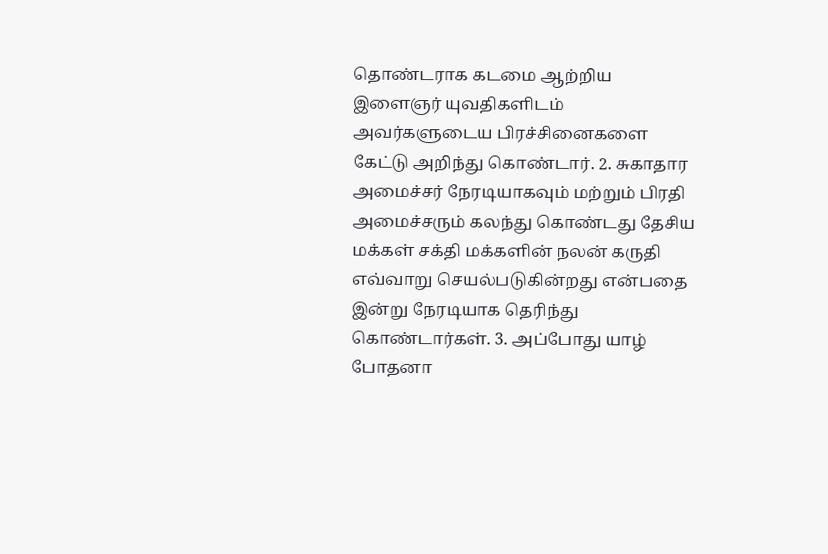தொண்டராக கடமை ஆற்றிய இளைஞர் யுவதிகளிடம் அவர்களுடைய பிரச்சினைகளை கேட்டு அறிந்து கொண்டார். 2. சுகாதார அமைச்சர் நேரடியாகவும் மற்றும் பிரதி அமைச்சரும் கலந்து கொண்டது தேசிய மக்கள் சக்தி மக்களின் நலன் கருதி எவ்வாறு செயல்படுகின்றது என்பதை இன்று நேரடியாக தெரிந்து கொண்டார்கள். 3. அப்போது யாழ் போதனா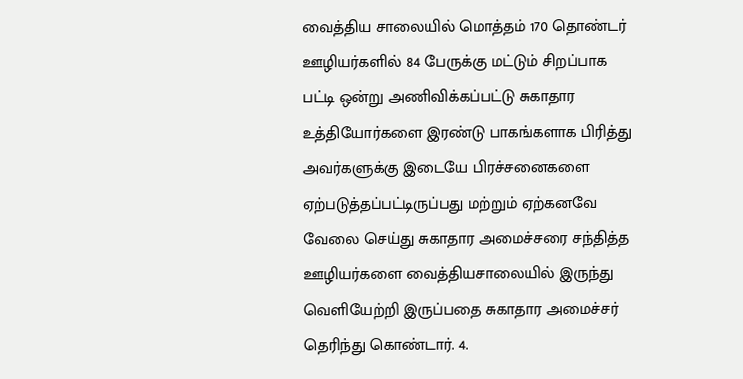வைத்திய சாலையில் மொத்தம் 170 தொண்டர் ஊழியர்களில் 84 பேருக்கு மட்டும் சிறப்பாக பட்டி ஒன்று அணிவிக்கப்பட்டு சுகாதார உத்தியோர்களை இரண்டு பாகங்களாக பிரித்து அவர்களுக்கு இடையே பிரச்சனைகளை ஏற்படுத்தப்பட்டிருப்பது மற்றும் ஏற்கனவே வேலை செய்து சுகாதார அமைச்சரை சந்தித்த ஊழியர்களை வைத்தியசாலையில் இருந்து வெளியேற்றி இருப்பதை சுகாதார அமைச்சர் தெரிந்து கொண்டார். 4.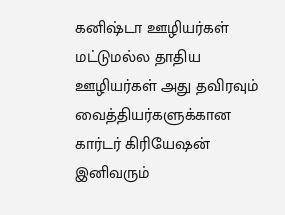கனிஷ்டா ஊழியர்கள் மட்டுமல்ல தாதிய ஊழியர்கள் அது தவிரவும் வைத்தியர்களுக்கான கார்டர் கிரியேஷன் இனிவரும்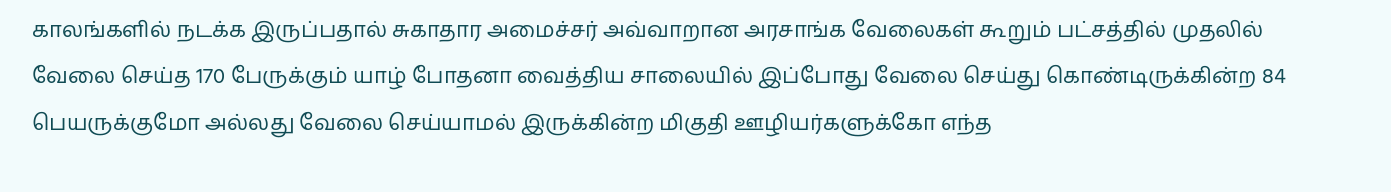காலங்களில் நடக்க இருப்பதால் சுகாதார அமைச்சர் அவ்வாறான அரசாங்க வேலைகள் கூறும் பட்சத்தில் முதலில் வேலை செய்த 170 பேருக்கும் யாழ் போதனா வைத்திய சாலையில் இப்போது வேலை செய்து கொண்டிருக்கின்ற 84 பெயருக்குமோ அல்லது வேலை செய்யாமல் இருக்கின்ற மிகுதி ஊழியர்களுக்கோ எந்த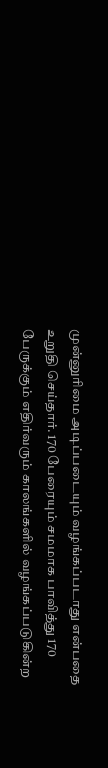முன்னுரிமை அடிப்படையும் வழங்கப்படாது என்பதை உறுதி செய்தார். 170 பேரையும் சமமாக பாவித்து 170 பேருக்கும் எதிர்வரும் காலங்களில் வழங்கப்படுகின்ற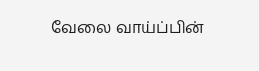வேலை வாய்ப்பின்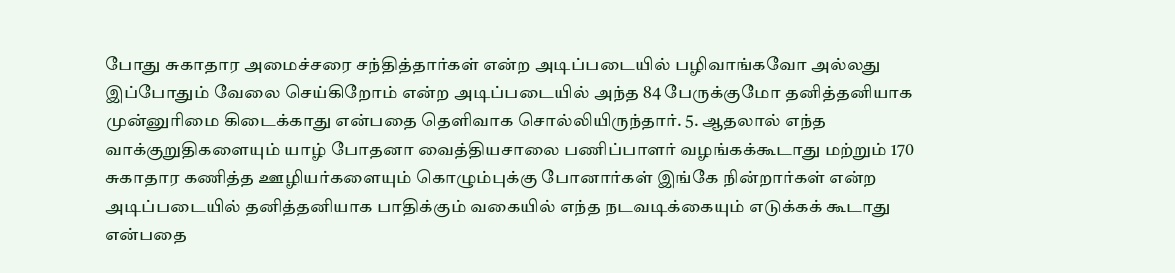போது சுகாதார அமைச்சரை சந்தித்தார்கள் என்ற அடிப்படையில் பழிவாங்கவோ அல்லது இப்போதும் வேலை செய்கிறோம் என்ற அடிப்படையில் அந்த 84 பேருக்குமோ தனித்தனியாக முன்னுரிமை கிடைக்காது என்பதை தெளிவாக சொல்லியிருந்தார். 5. ஆதலால் எந்த வாக்குறுதிகளையும் யாழ் போதனா வைத்தியசாலை பணிப்பாளர் வழங்கக்கூடாது மற்றும் 170 சுகாதார கணித்த ஊழியர்களையும் கொழும்புக்கு போனார்கள் இங்கே நின்றார்கள் என்ற அடிப்படையில் தனித்தனியாக பாதிக்கும் வகையில் எந்த நடவடிக்கையும் எடுக்கக் கூடாது என்பதை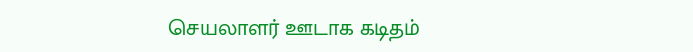செயலாளர் ஊடாக கடிதம்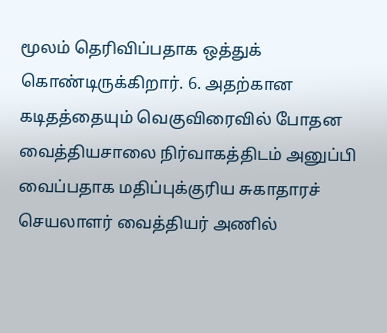மூலம் தெரிவிப்பதாக ஒத்துக் கொண்டிருக்கிறார். 6. அதற்கான கடிதத்தையும் வெகுவிரைவில் போதன வைத்தியசாலை நிர்வாகத்திடம் அனுப்பி வைப்பதாக மதிப்புக்குரிய சுகாதாரச் செயலாளர் வைத்தியர் அணில்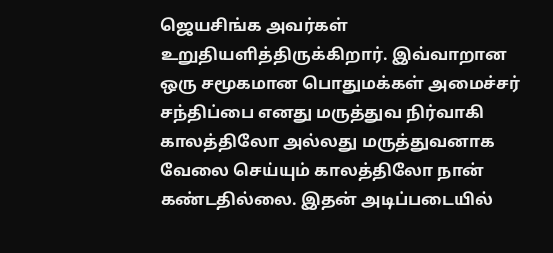ஜெயசிங்க அவர்கள் உறுதியளித்திருக்கிறார். இவ்வாறான ஒரு சமூகமான பொதுமக்கள் அமைச்சர் சந்திப்பை எனது மருத்துவ நிர்வாகி காலத்திலோ அல்லது மருத்துவனாக வேலை செய்யும் காலத்திலோ நான் கண்டதில்லை. இதன் அடிப்படையில்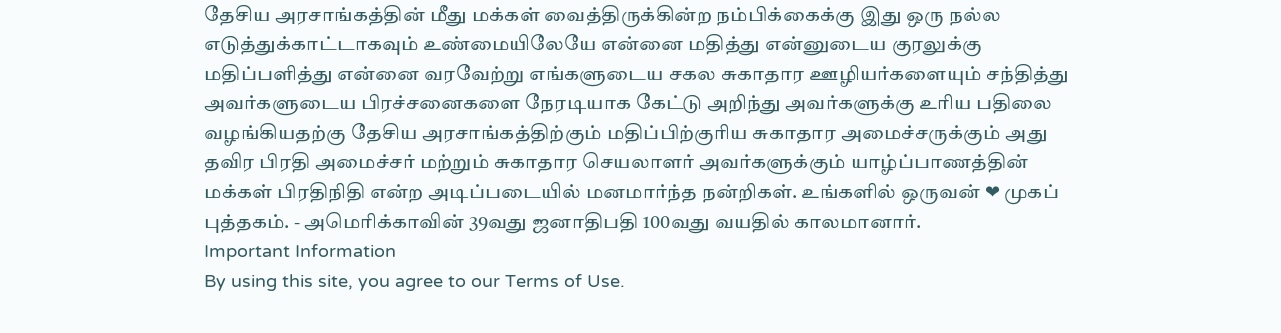தேசிய அரசாங்கத்தின் மீது மக்கள் வைத்திருக்கின்ற நம்பிக்கைக்கு இது ஒரு நல்ல எடுத்துக்காட்டாகவும் உண்மையிலேயே என்னை மதித்து என்னுடைய குரலுக்கு மதிப்பளித்து என்னை வரவேற்று எங்களுடைய சகல சுகாதார ஊழியர்களையும் சந்தித்து அவர்களுடைய பிரச்சனைகளை நேரடியாக கேட்டு அறிந்து அவர்களுக்கு உரிய பதிலை வழங்கியதற்கு தேசிய அரசாங்கத்திற்கும் மதிப்பிற்குரிய சுகாதார அமைச்சருக்கும் அது தவிர பிரதி அமைச்சர் மற்றும் சுகாதார செயலாளர் அவர்களுக்கும் யாழ்ப்பாணத்தின் மக்கள் பிரதிநிதி என்ற அடிப்படையில் மனமார்ந்த நன்றிகள். உங்களில் ஒருவன் ❤ முகப் புத்தகம். - அமெரிக்காவின் 39வது ஜனாதிபதி 100வது வயதில் காலமானார்.
Important Information
By using this site, you agree to our Terms of Use.